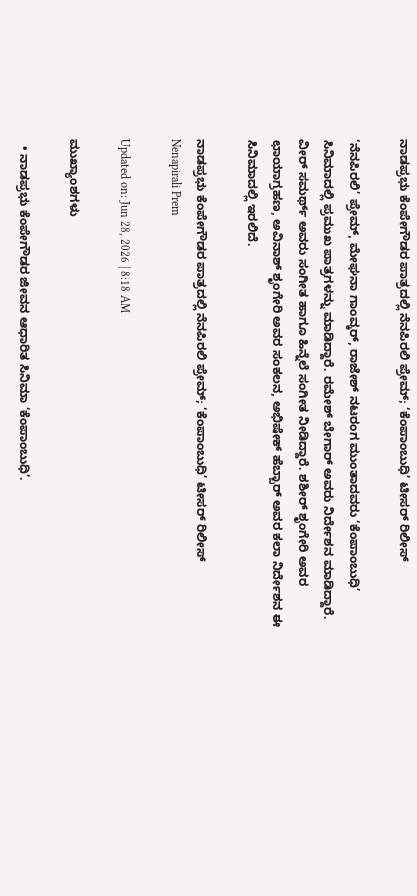ನಾಡಪ್ರಭು ಕೆಂಪೇಗೌಡರ ಪಾತ್ರದಲ್ಲಿ ನೆನಪಿರಲಿ ಪ್ರೇಮ್; ‘ಕೆಂಪಾಂಬುಧಿ’ ಟೀಸರ್ ರಿಲೀಸ್

‘ನೆನಪಿರಲಿ’ ಪ್ರೇಮ್, ಮೇಘನಾ ಗಾಂವ್ಕರ್, ರಾಜೇಶ್ ನಟರಂಗ ಮುಂತಾದವರು ‘ಕೆಂಪಾಂಬುಧಿ’ ಸಿನಿಮಾದಲ್ಲಿ ಪ್ರಮುಖ ಪಾತ್ರಗಳನ್ನು ಮಾಡಿದ್ದಾರೆ. ರಮೇಶ್ ಬೇಗಾರ್ ಅವರು ನಿರ್ದೇಶನ ಮಾಡಿದ್ದಾರೆ. ವೀರ್ ಸಮರ್ಥ್ ಅವರು ಸಂಗೀತ ಹಾಗೂ ಹಿನ್ನೆಲೆ ಸಂಗೀತ ನೀಡಿದ್ದಾರೆ. ಶಶೀರ್ ಶೃಂಗೇರಿ ಅವರ ಛಾಯಾಗ್ರಹಣ, ಅವಿನಾಶ್ ಶೃಂಗೇರಿ ಅವರ ಸಂಕಲನ, ಅಭಿಷೇಕ್ ಹೆಬ್ಬಾರ್ ಅವರ ಕಲಾ ನಿರ್ದೇಶನ ಈ ಸಿನಿಮಾದಲ್ಲಿ ಇರಲಿದೆ.

ನಾಡಪ್ರಭು ಕೆಂಪೇಗೌಡರ ಪಾತ್ರದಲ್ಲಿ ನೆನಪಿರಲಿ ಪ್ರೇಮ್; ‘ಕೆಂಪಾಂಬುಧಿ’ ಟೀಸರ್ ರಿಲೀಸ್
Nenapirali Prem

Updated on: Jun 28, 2026 | 8:18 AM

ಮುಖ್ಯಾಂಶಗಳು

  • ನಾಡಪ್ರಭು ಕೆಂಪೇಗೌಡರ ಜೀವನ ಆಧಾರಿತ ಸಿನಿಮಾ ‘ಕೆಂಪಾಂಬುಧಿ’.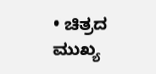• ಚಿತ್ರದ ಮುಖ್ಯ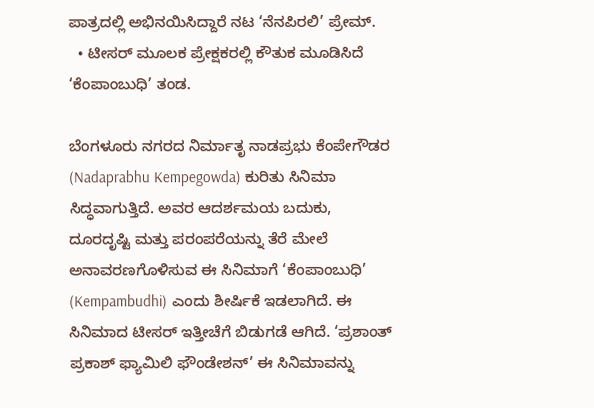ಪಾತ್ರದಲ್ಲಿ ಅಭಿನಯಿಸಿದ್ದಾರೆ ನಟ ‘ನೆನಪಿರಲಿ’ ಪ್ರೇಮ್.
  • ಟೀಸರ್ ಮೂಲಕ ಪ್ರೇಕ್ಷಕರಲ್ಲಿ ಕೌತುಕ ಮೂಡಿಸಿದೆ ‘ಕೆಂಪಾಂಬುಧಿ’ ತಂಡ.

ಬೆಂಗಳೂರು ನಗರದ ನಿರ್ಮಾತೃ ನಾಡಪ್ರಭು ಕೆಂಪೇಗೌಡರ (Nadaprabhu Kempegowda) ಕುರಿತು ಸಿನಿಮಾ ಸಿದ್ಧವಾಗುತ್ತಿದೆ. ಅವರ ಆದರ್ಶಮಯ ಬದುಕು, ದೂರದೃಷ್ಟಿ ಮತ್ತು ಪರಂಪರೆಯನ್ನು ತೆರೆ ಮೇಲೆ ಅನಾವರಣಗೊಳಿಸುವ ಈ ಸಿನಿಮಾಗೆ ‘ಕೆಂಪಾಂಬುಧಿ’ (Kempambudhi) ಎಂದು ಶೀರ್ಷಿಕೆ ಇಡಲಾಗಿದೆ. ಈ ಸಿನಿಮಾದ ಟೀಸರ್ ಇತ್ತೀಚೆಗೆ ಬಿಡುಗಡೆ ಆಗಿದೆ. ‘ಪ್ರಶಾಂತ್ ಪ್ರಕಾಶ್ ಫ್ಯಾಮಿಲಿ ಫೌಂಡೇಶನ್’ ಈ ಸಿನಿಮಾವನ್ನು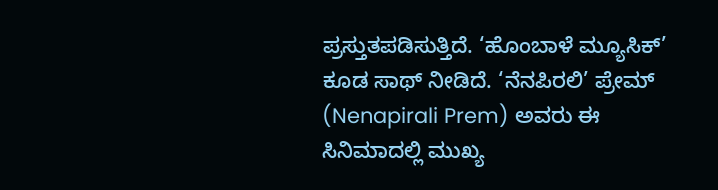ಪ್ರಸ್ತುತಪಡಿಸುತ್ತಿದೆ. ‘ಹೊಂಬಾಳೆ ಮ್ಯೂಸಿಕ್’ ಕೂಡ ಸಾಥ್ ನೀಡಿದೆ. ‘ನೆನಪಿರಲಿ’ ಪ್ರೇಮ್ (Nenapirali Prem) ಅವರು ಈ ಸಿನಿಮಾದಲ್ಲಿ ಮುಖ್ಯ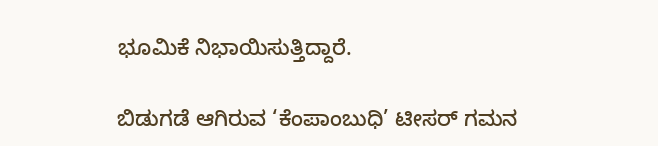ಭೂಮಿಕೆ ನಿಭಾಯಿಸುತ್ತಿದ್ದಾರೆ.

ಬಿಡುಗಡೆ ಆಗಿರುವ ‘ಕೆಂಪಾಂಬುಧಿ’ ಟೀಸರ್ ಗಮನ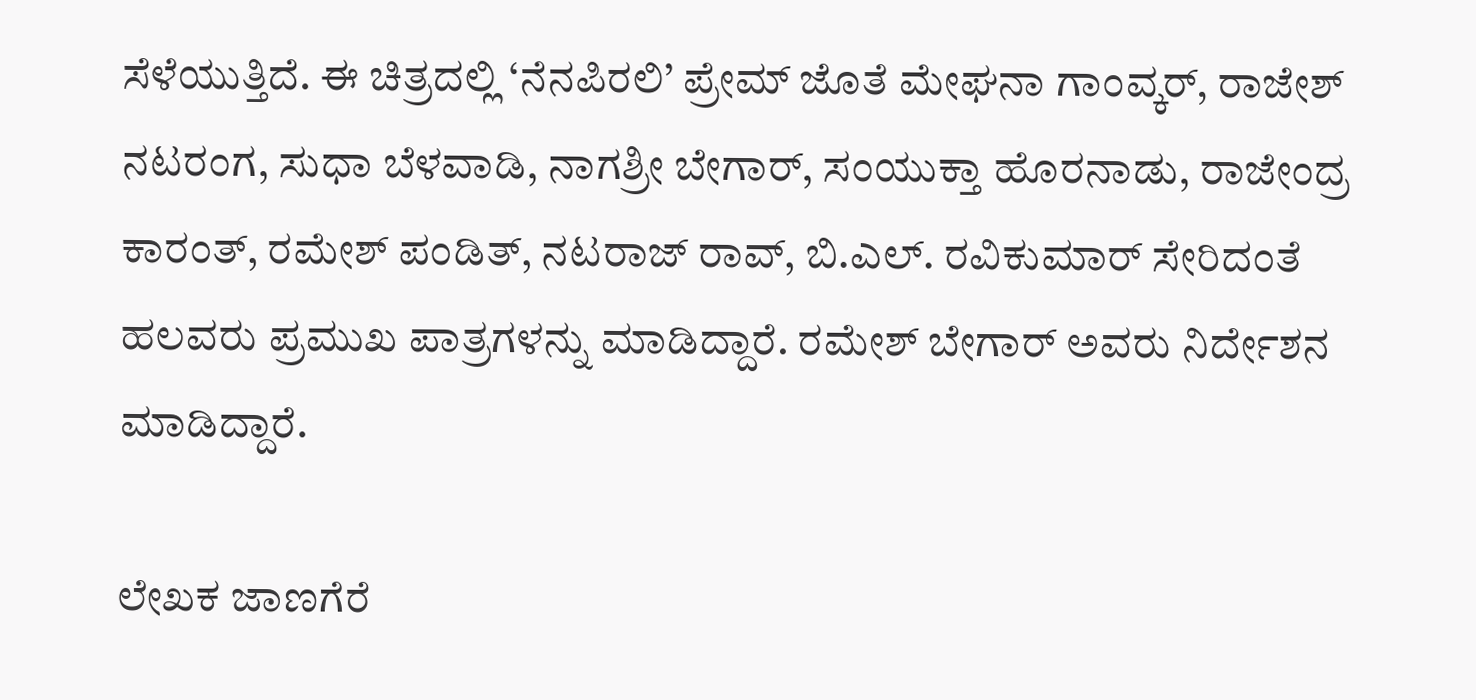ಸೆಳೆಯುತ್ತಿದೆ. ಈ ಚಿತ್ರದಲ್ಲಿ ‘ನೆನಪಿರಲಿ’ ಪ್ರೇಮ್ ಜೊತೆ ಮೇಘನಾ ಗಾಂವ್ಕರ್, ರಾಜೇಶ್ ನಟರಂಗ, ಸುಧಾ ಬೆಳವಾಡಿ, ನಾಗಶ್ರೀ ಬೇಗಾರ್, ಸಂಯುಕ್ತಾ ಹೊರನಾಡು, ರಾಜೇಂದ್ರ ಕಾರಂತ್, ರಮೇಶ್ ಪಂಡಿತ್, ನಟರಾಜ್ ರಾವ್, ಬಿ.ಎಲ್. ರವಿಕುಮಾರ್ ಸೇರಿದಂತೆ ಹಲವರು ಪ್ರಮುಖ ಪಾತ್ರಗಳನ್ನು ಮಾಡಿದ್ದಾರೆ. ರಮೇಶ್ ಬೇಗಾರ್ ಅವರು ನಿರ್ದೇಶನ ಮಾಡಿದ್ದಾರೆ.

ಲೇಖಕ ಜಾಣಗೆರೆ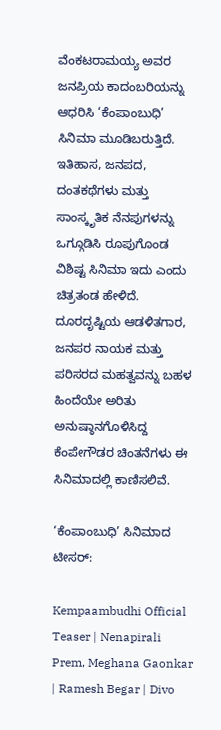ವೆಂಕಟರಾಮಯ್ಯ ಅವರ ಜನಪ್ರಿಯ ಕಾದಂಬರಿಯನ್ನು ಆಧರಿಸಿ ‘ಕೆಂಪಾಂಬುಧಿ’ ಸಿನಿಮಾ ಮೂಡಿಬರುತ್ತಿದೆ. ಇತಿಹಾಸ, ಜನಪದ, ದಂತಕಥೆಗಳು ಮತ್ತು ಸಾಂಸ್ಕೃತಿಕ ನೆನಪುಗಳನ್ನು ಒಗ್ಗೂಡಿಸಿ ರೂಪುಗೊಂಡ ವಿಶಿಷ್ಟ ಸಿನಿಮಾ ಇದು ಎಂದು ಚಿತ್ರತಂಡ ಹೇಳಿದೆ. ದೂರದೃಷ್ಟಿಯ ಆಡಳಿತಗಾರ, ಜನಪರ ನಾಯಕ ಮತ್ತು ಪರಿಸರದ ಮಹತ್ವವನ್ನು ಬಹಳ ಹಿಂದೆಯೇ ಅರಿತು ಅನುಷ್ಠಾನಗೊಳಿಸಿದ್ದ ಕೆಂಪೇಗೌಡರ ಚಿಂತನೆಗಳು ಈ ಸಿನಿಮಾದಲ್ಲಿ ಕಾಣಿಸಲಿವೆ.

‘ಕೆಂಪಾಂಬುಧಿ’ ಸಿನಿಮಾದ ಟೀಸರ್:

Kempaambudhi Official Teaser | Nenapirali Prem, Meghana Gaonkar | Ramesh Begar | Divo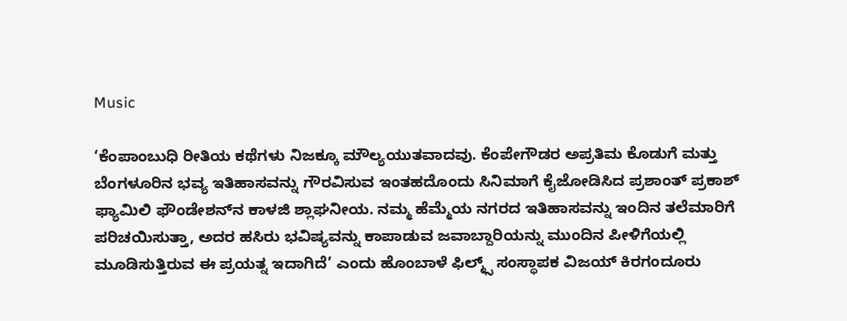Music

‘ಕೆಂಪಾಂಬುಧಿ ರೀತಿಯ ಕಥೆಗಳು ನಿಜಕ್ಕೂ ಮೌಲ್ಯಯುತವಾದವು. ಕೆಂಪೇಗೌಡರ ಅಪ್ರತಿಮ ಕೊಡುಗೆ ಮತ್ತು ಬೆಂಗಳೂರಿನ ಭವ್ಯ ಇತಿಹಾಸವನ್ನು ಗೌರವಿಸುವ ಇಂತಹದೊಂದು ಸಿನಿಮಾಗೆ ಕೈಜೋಡಿಸಿದ ಪ್ರಶಾಂತ್ ಪ್ರಕಾಶ್ ಫ್ಯಾಮಿಲಿ ಫೌಂಡೇಶನ್‌ನ ಕಾಳಜಿ ಶ್ಲಾಘನೀಯ. ನಮ್ಮ ಹೆಮ್ಮೆಯ ನಗರದ ಇತಿಹಾಸವನ್ನು ಇಂದಿನ ತಲೆಮಾರಿಗೆ ಪರಿಚಯಿಸುತ್ತಾ, ಅದರ ಹಸಿರು ಭವಿಷ್ಯವನ್ನು ಕಾಪಾಡುವ ಜವಾಬ್ದಾರಿಯನ್ನು ಮುಂದಿನ ಪೀಳಿಗೆಯಲ್ಲಿ ಮೂಡಿಸುತ್ತಿರುವ ಈ ಪ್ರಯತ್ನ ಇದಾಗಿದೆ’ ಎಂದು ಹೊಂಬಾಳೆ ಫಿಲ್ಮ್ಸ್ ಸಂಸ್ಥಾಪಕ ವಿಜಯ್ ಕಿರಗಂದೂರು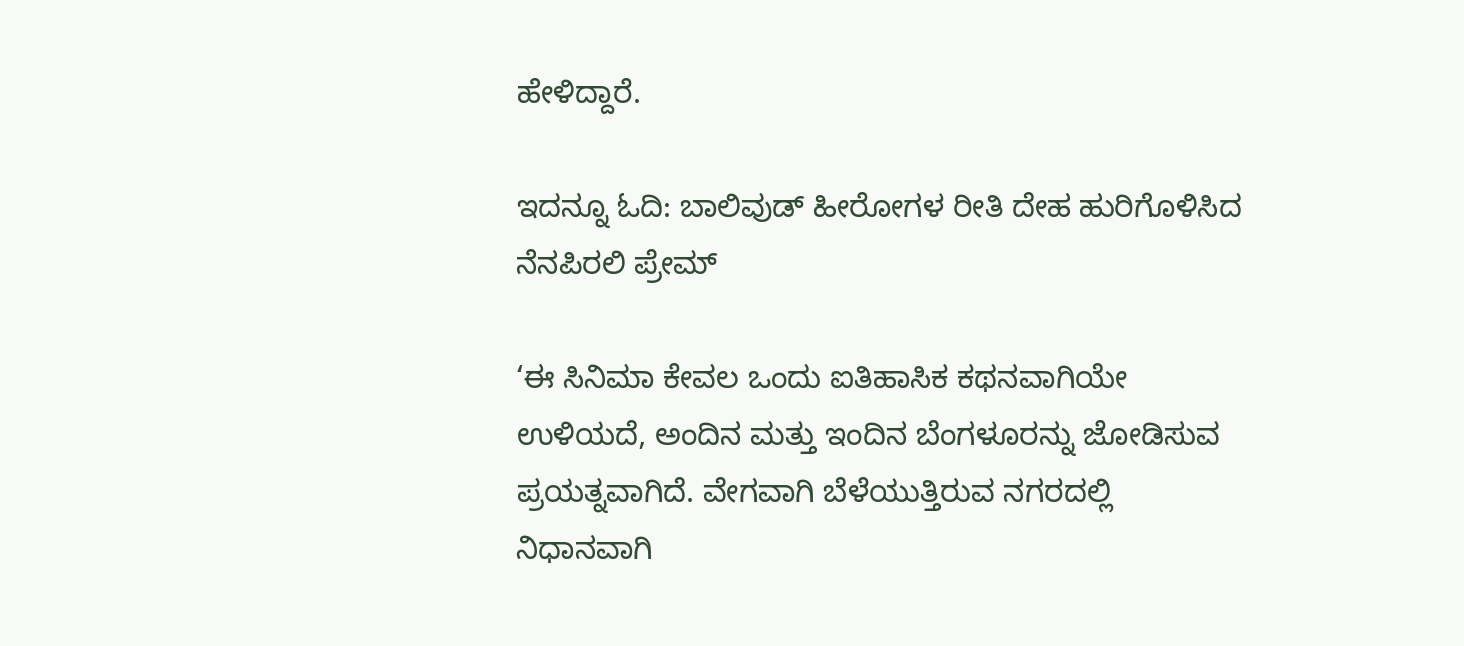ಹೇಳಿದ್ದಾರೆ.

ಇದನ್ನೂ ಓದಿ: ಬಾಲಿವುಡ್ ಹೀರೋಗಳ ರೀತಿ ದೇಹ ಹುರಿಗೊಳಿಸಿದ ನೆನಪಿರಲಿ ಪ್ರೇಮ್

‘ಈ ಸಿನಿಮಾ ಕೇವಲ ಒಂದು ಐತಿಹಾಸಿಕ ಕಥನವಾಗಿಯೇ ಉಳಿಯದೆ, ಅಂದಿನ ಮತ್ತು ಇಂದಿನ ಬೆಂಗಳೂರನ್ನು ಜೋಡಿಸುವ ಪ್ರಯತ್ನವಾಗಿದೆ. ವೇಗವಾಗಿ ಬೆಳೆಯುತ್ತಿರುವ ನಗರದಲ್ಲಿ ನಿಧಾನವಾಗಿ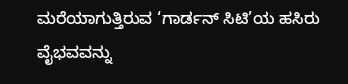ಮರೆಯಾಗುತ್ತಿರುವ ‘ಗಾರ್ಡನ್ ಸಿಟಿ’ಯ ಹಸಿರು ವೈಭವವನ್ನು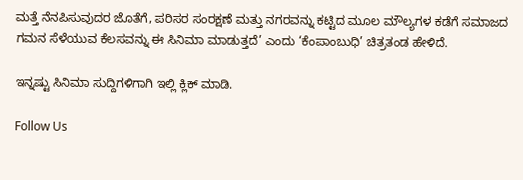ಮತ್ತೆ ನೆನಪಿಸುವುದರ ಜೊತೆಗೆ, ಪರಿಸರ ಸಂರಕ್ಷಣೆ ಮತ್ತು ನಗರವನ್ನು ಕಟ್ಟಿದ ಮೂಲ ಮೌಲ್ಯಗಳ ಕಡೆಗೆ ಸಮಾಜದ ಗಮನ ಸೆಳೆಯುವ ಕೆಲಸವನ್ನು ಈ ಸಿನಿಮಾ ಮಾಡುತ್ತದೆ’ ಎಂದು ‘ಕೆಂಪಾಂಬುಧಿ’ ಚಿತ್ರತಂಡ ಹೇಳಿದೆ.

ಇನ್ನಷ್ಟು ಸಿನಿಮಾ ಸುದ್ದಿಗಳಿಗಾಗಿ ಇಲ್ಲಿ ಕ್ಲಿಕ್ ಮಾಡಿ.

Follow Us